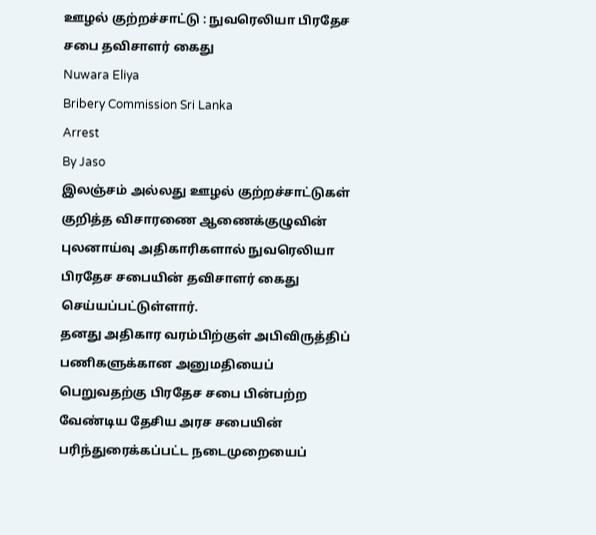ஊழல் குற்றச்சாட்டு : நுவரெலியா பிரதேச சபை தவிசாளர் கைது
Nuwara Eliya
Bribery Commission Sri Lanka
Arrest
By Jaso
இலஞ்சம் அல்லது ஊழல் குற்றச்சாட்டுகள் குறித்த விசாரணை ஆணைக்குழுவின் புலனாய்வு அதிகாரிகளால் நுவரெலியா பிரதேச சபையின் தவிசாளர் கைது செய்யப்பட்டுள்ளார்.
தனது அதிகார வரம்பிற்குள் அபிவிருத்திப் பணிகளுக்கான அனுமதியைப் பெறுவதற்கு பிரதேச சபை பின்பற்ற வேண்டிய தேசிய அரச சபையின் பரிந்துரைக்கப்பட்ட நடைமுறையைப்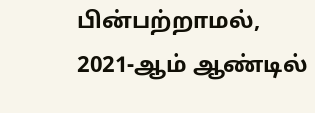பின்பற்றாமல், 2021-ஆம் ஆண்டில்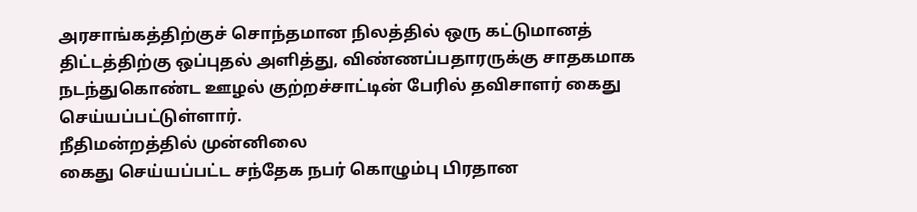அரசாங்கத்திற்குச் சொந்தமான நிலத்தில் ஒரு கட்டுமானத் திட்டத்திற்கு ஒப்புதல் அளித்து, விண்ணப்பதாரருக்கு சாதகமாக நடந்துகொண்ட ஊழல் குற்றச்சாட்டின் பேரில் தவிசாளர் கைது செய்யப்பட்டுள்ளார்.
நீதிமன்றத்தில் முன்னிலை
கைது செய்யப்பட்ட சந்தேக நபர் கொழும்பு பிரதான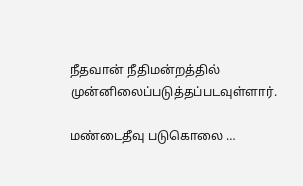நீதவான் நீதிமன்றத்தில் முன்னிலைப்படுத்தப்படவுள்ளார்.

மண்டைதீவு படுகொலை …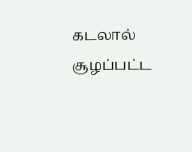கடலால் சூழப்பட்ட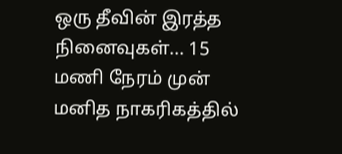ஒரு தீவின் இரத்த நினைவுகள்... 15 மணி நேரம் முன்
மனித நாகரிகத்தில்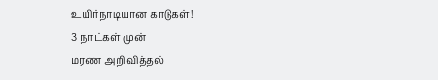உயிர்நாடியான காடுகள்!
3 நாட்கள் முன்
மரண அறிவித்தல்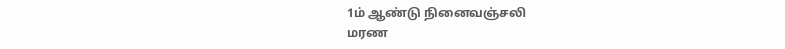1ம் ஆண்டு நினைவஞ்சலி
மரண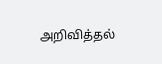அறிவித்தல்